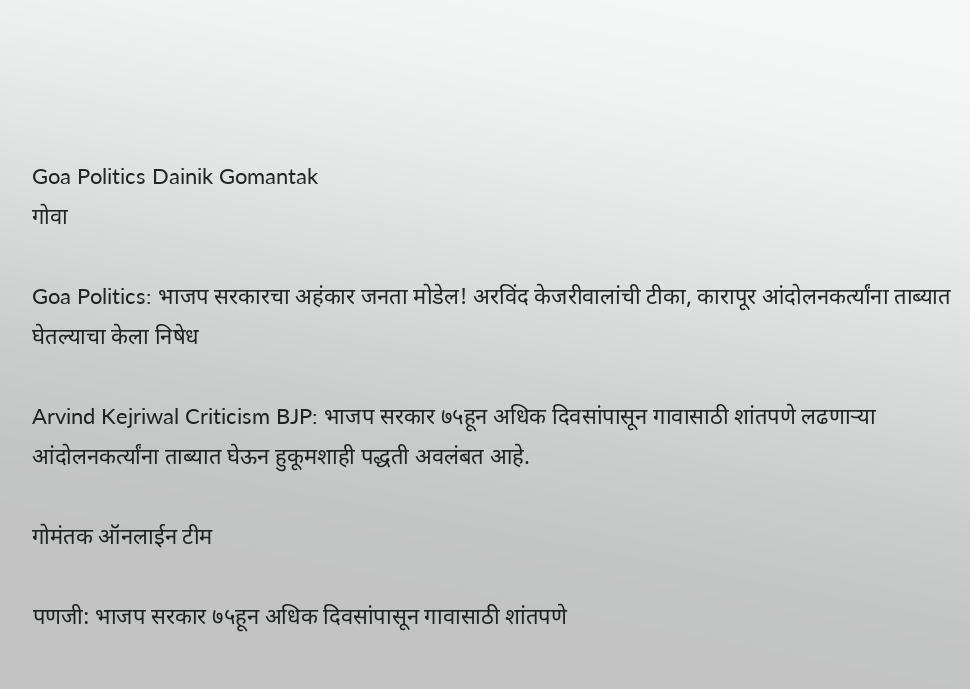Goa Politics Dainik Gomantak
गोवा

Goa Politics: भाजप सरकारचा अहंकार जनता मोडेल! अरविंद केजरीवालांची टीका, कारापूर आंदोलनकर्त्यांना ताब्यात घेतल्याचा केला निषेध

Arvind Kejriwal Criticism BJP: भाजप सरकार ७५हून अधिक दिवसांपासून गावासाठी शांतपणे लढणाऱ्या आंदोलनकर्त्यांना ताब्यात घेऊन हुकूमशाही पद्धती अवलंबत आहे.

गोमंतक ऑनलाईन टीम

पणजी: भाजप सरकार ७५हून अधिक दिवसांपासून गावासाठी शांतपणे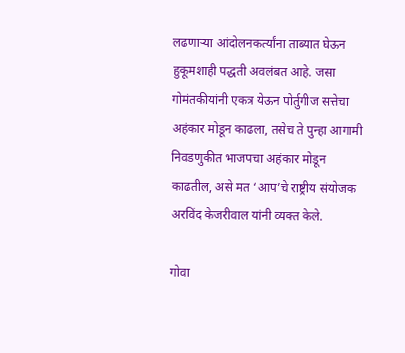लढणाऱ्या आंदोलनकर्त्यांना ताब्यात घेऊन हुकूमशाही पद्धती अवलंबत आहे. जसा गोमंतकीयांनी एकत्र येऊन पोर्तुगीज सत्तेचा अहंकार मोडून काढला, तसेच ते पुन्हा आगामी निवडणुकीत भाजपचा अहंकार मोडून काढतील, असे मत ‘आप’चे राष्ट्रीय संयोजक अरविंद केजरीवाल यांनी व्यक्त केले.

गोवा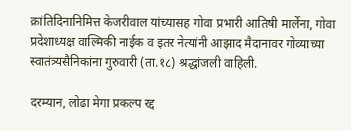क्रांतिदिनानिमित्त केजरीवाल यांच्यासह गोवा प्रभारी आतिषी मार्लेना, गोवा प्रदेशाध्यक्ष वाल्मिकी नाईक व इतर नेत्यांनी आझाद मैदानावर गोव्याच्या स्वातंत्र्यसैनिकांना गुरुवारी (ता.१८) श्रद्धांजली वाहिली.

दरम्यान, लोढा मेगा प्रकल्प रद्द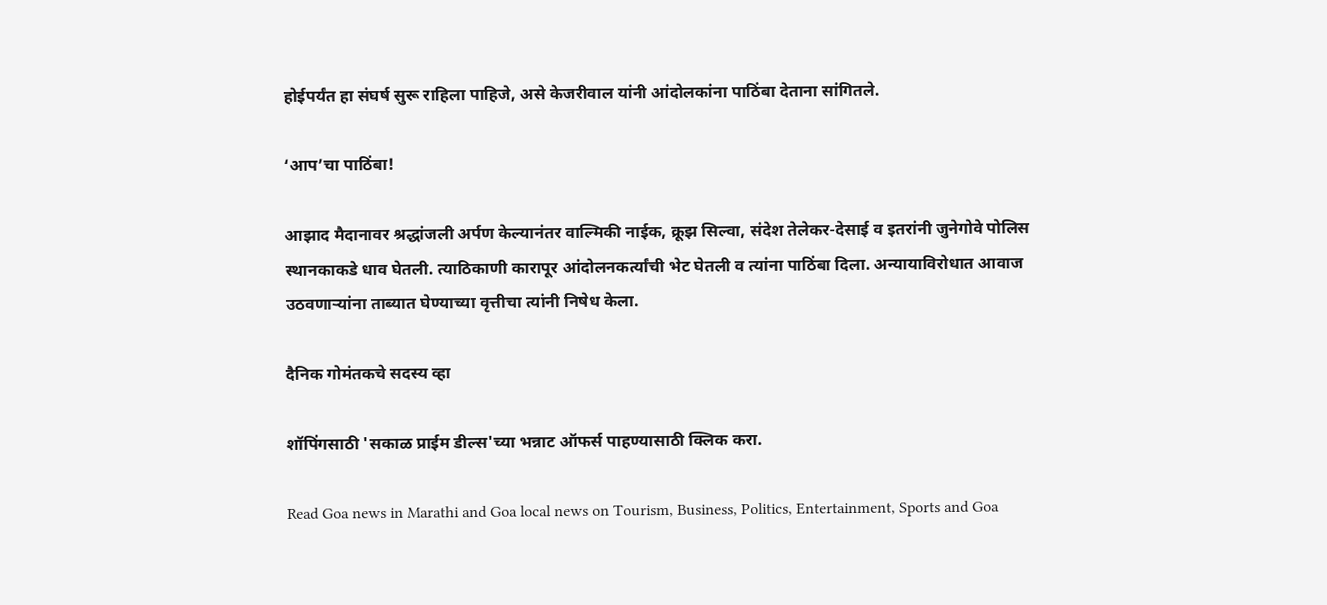होईपर्यंत हा संघर्ष सुरू राहिला पाहिजे, असे केजरीवाल यांनी आंदोलकांना पाठिंबा देताना सांगितले.

‘आप’चा पाठिंबा!

आझाद मैदानावर श्रद्धांजली अर्पण केल्यानंतर वाल्मिकी नाईक, क्रूझ सिल्वा, संदेश तेलेकर-देसाई व इतरांनी जुनेगोवे पोलिस स्थानकाकडे धाव घेतली. त्याठिकाणी कारापूर आंदोलनकर्त्यांची भेट घेतली व त्यांना पाठिंबा दिला. अन्यायाविरोधात आवाज उठवणाऱ्यांना ताब्यात घेण्याच्या वृत्तीचा त्यांनी निषेध केला.

दैनिक गोमंतकचे सदस्य व्हा

शॉपिंगसाठी 'सकाळ प्राईम डील्स'च्या भन्नाट ऑफर्स पाहण्यासाठी क्लिक करा.

Read Goa news in Marathi and Goa local news on Tourism, Business, Politics, Entertainment, Sports and Goa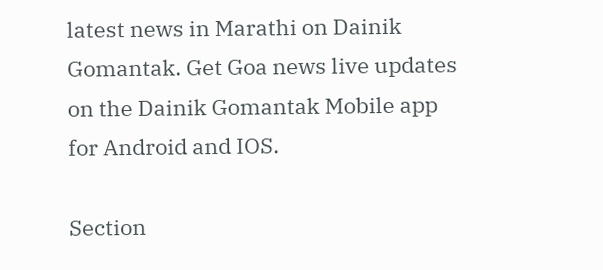latest news in Marathi on Dainik Gomantak. Get Goa news live updates on the Dainik Gomantak Mobile app for Android and IOS.

Section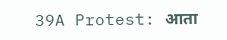39A Protest: आता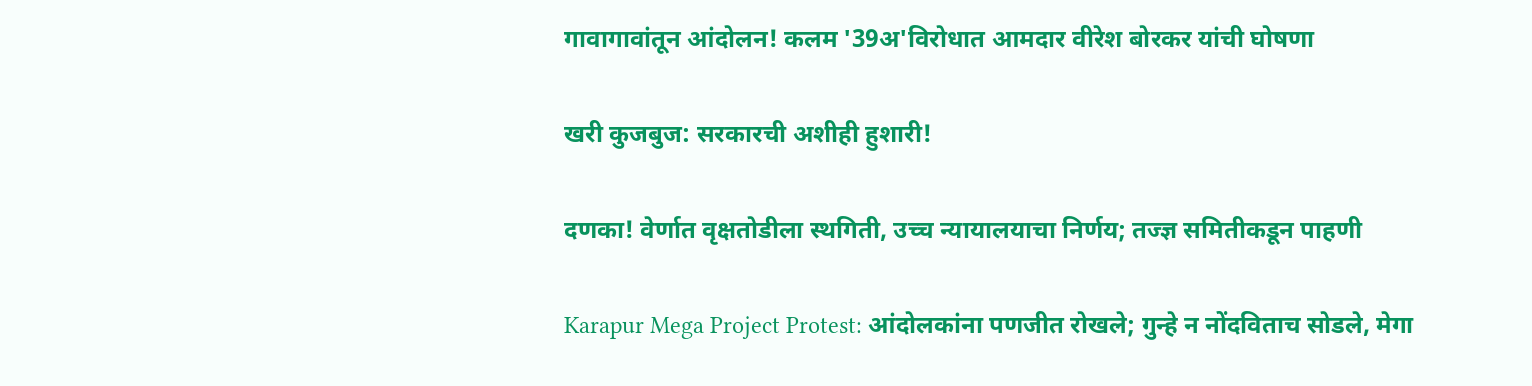गावागावांतून आंदोलन! कलम '39अ'विरोधात आमदार वीरेश बोरकर यांची घोषणा

खरी कुजबुज: सरकारची अशीही हुशारी!

दणका! वेर्णात वृक्षतोडीला स्थगिती, उच्च न्यायालयाचा निर्णय; तज्ज्ञ समितीकडून पाहणी

Karapur Mega Project Protest: आंदोलकांना पणजीत रोखले; गुन्हे न नोंदविताच सोडले, मेगा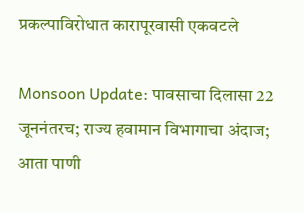प्रकल्पाविरोधात कारापूरवासी एकवटले

Monsoon Update: पावसाचा दिलासा 22 जूननंतरच; राज्य हवामान विभागाचा अंदाज; आता पाणी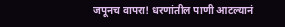जपूनच वापरा! धरणांतील पाणी आटल्‍यानं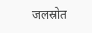जलस्रोत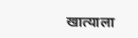खात्‍याला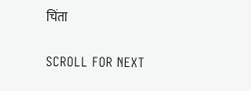चिंता

SCROLL FOR NEXT